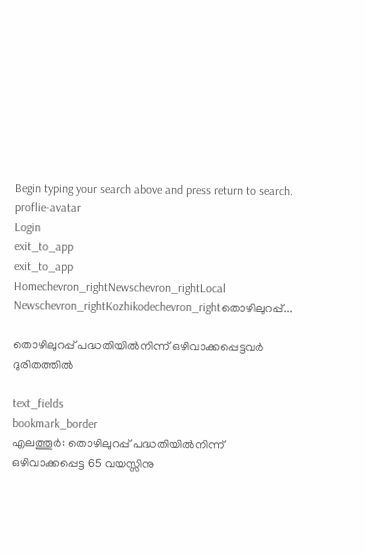Begin typing your search above and press return to search.
proflie-avatar
Login
exit_to_app
exit_to_app
Homechevron_rightNewschevron_rightLocal Newschevron_rightKozhikodechevron_rightതൊഴിലുറപ്പ്...

തൊഴിലുറപ്പ് പദ്ധതിയിൽനിന്ന് ഒഴിവാക്കപ്പെട്ടവർ ദുരിതത്തിൽ

text_fields
bookmark_border
എലത്തൂർ: തൊഴിലുറപ്പ് പദ്ധതിയിൽനിന്ന് ഒഴിവാക്കപ്പെട്ട 65 വയസ്സിനു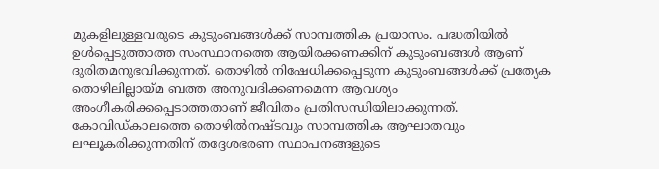മുകളിലുള്ളവരുടെ കുടുംബങ്ങൾക്ക് സാമ്പത്തിക പ്രയാസം. പദ്ധതിയിൽ ഉൾപ്പെടുത്താത്ത സംസ്ഥാനത്തെ ആയിരക്കണക്കിന് കുടുംബങ്ങൾ ആണ് ദുരിതമനുഭവിക്കുന്നത്. തൊഴിൽ നിഷേധിക്കപ്പെടുന്ന കുടുംബങ്ങൾക്ക് പ്രത്യേക തൊഴിലില്ലായ്മ ബത്ത അനുവദിക്കണമെന്ന ആവശ്യം അംഗീകരിക്കപ്പെടാത്തതാണ് ജീവിതം പ്രതിസന്ധിയിലാക്കുന്നത്. കോവിഡ്കാലത്തെ തൊഴിൽനഷ്ടവും സാമ്പത്തിക ആഘാതവും ലഘൂകരിക്കുന്നതിന് തദ്ദേശഭരണ സ്ഥാപനങ്ങളുടെ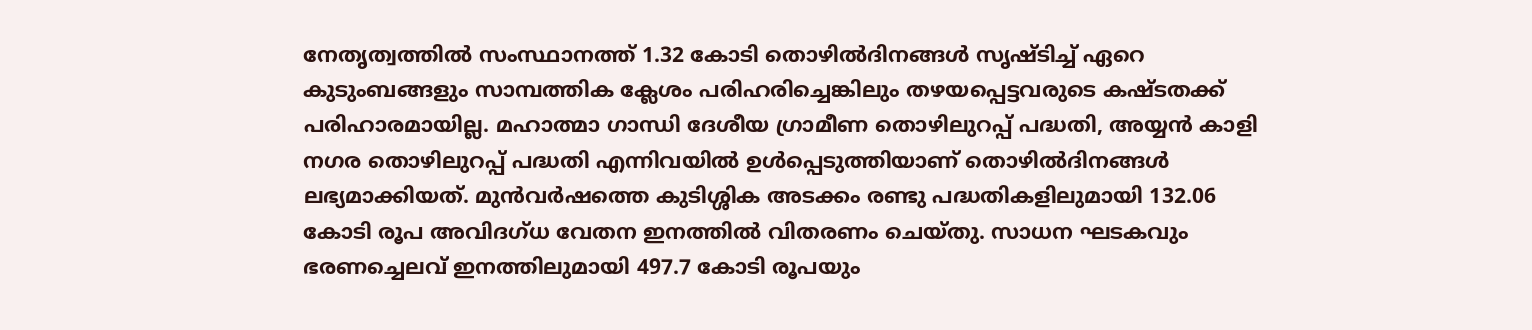നേതൃത്വത്തിൽ സംസ്ഥാനത്ത് 1.32 കോടി തൊഴിൽദിനങ്ങൾ സൃഷ്ടിച്ച് ഏറെ കുടുംബങ്ങളും സാമ്പത്തിക ക്ലേശം പരിഹരിച്ചെങ്കിലും തഴയപ്പെട്ടവരുടെ കഷ്ടതക്ക് പരിഹാരമായില്ല. മഹാത്മാ ഗാന്ധി ദേശീയ ഗ്രാമീണ തൊഴിലുറപ്പ് പദ്ധതി, അയ്യൻ കാളി നഗര തൊഴിലുറപ്പ് പദ്ധതി എന്നിവയിൽ ഉൾപ്പെടുത്തിയാണ് തൊഴിൽദിനങ്ങൾ ലഭ്യമാക്കിയത്. മുൻവർഷത്തെ കുടിശ്ശിക അടക്കം രണ്ടു പദ്ധതികളിലുമായി 132.06 കോടി രൂപ അവിദഗ്ധ വേതന ഇനത്തിൽ വിതരണം ചെയ്തു. സാധന ഘടകവും ഭരണച്ചെലവ് ഇനത്തിലുമായി 497.7 കോടി രൂപയും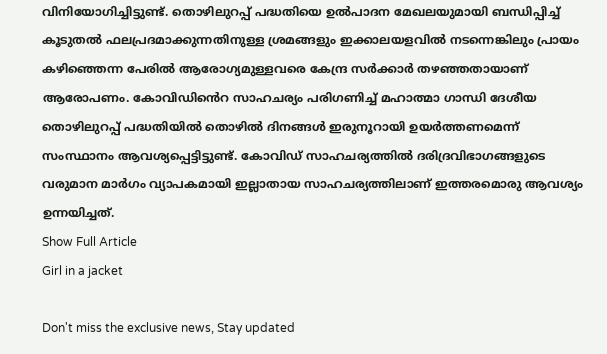വിനിയോഗിച്ചിട്ടുണ്ട്. തൊഴിലുറപ്പ് പദ്ധതിയെ ഉൽപാദന മേഖലയുമായി ബന്ധിപ്പിച്ച് കൂടുതൽ ഫലപ്രദമാക്കുന്നതിനുള്ള ശ്രമങ്ങളും ഇക്കാലയളവിൽ നടന്നെങ്കിലും പ്രായം കഴിഞ്ഞെന്ന പേരിൽ ആരോഗ്യമുള്ളവരെ കേന്ദ്ര സർക്കാർ തഴഞ്ഞതായാണ് ആരോപണം. കോവിഡിൻെറ സാഹചര്യം പരിഗണിച്ച് മഹാത്മാ ഗാന്ധി ദേശീയ തൊഴിലുറപ്പ് പദ്ധതിയിൽ തൊഴിൽ ദിനങ്ങൾ ഇരുനൂറായി ഉയർത്തണമെന്ന് സംസ്ഥാനം ആവശ്യപ്പെട്ടിട്ടുണ്ട്. കോവിഡ് സാഹചര്യത്തിൽ ദരിദ്രവിഭാഗങ്ങളുടെ വരുമാന മാർഗം വ്യാപകമായി ഇല്ലാതായ സാഹചര്യത്തിലാണ് ഇത്തരമൊരു ആവശ്യം ഉന്നയിച്ചത്.
Show Full Article
Girl in a jacket

Don't miss the exclusive news, Stay updated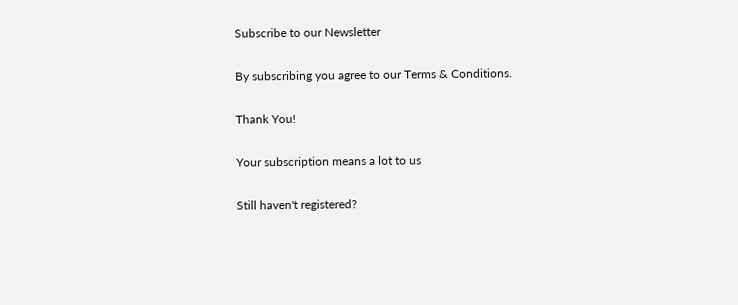Subscribe to our Newsletter

By subscribing you agree to our Terms & Conditions.

Thank You!

Your subscription means a lot to us

Still haven't registered?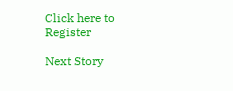Click here to Register

Next Story